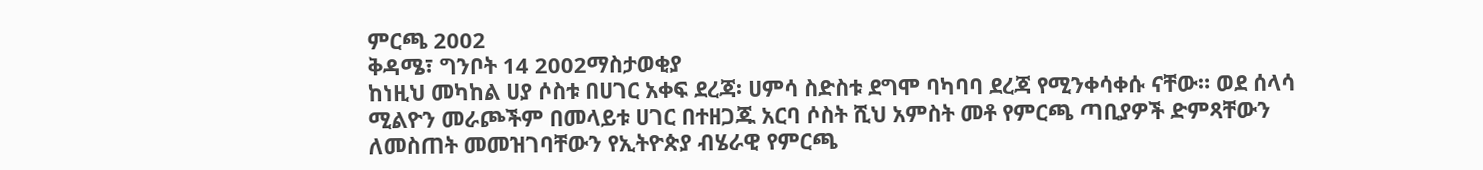ምርጫ 2002
ቅዳሜ፣ ግንቦት 14 2002ማስታወቂያ
ከነዚህ መካከል ሀያ ሶስቱ በሀገር አቀፍ ደረጃ፡ ሀምሳ ስድስቱ ደግሞ ባካባባ ደረጃ የሚንቀሳቀሱ ናቸው። ወደ ሰላሳ ሚልዮን መራጮችም በመላይቱ ሀገር በተዘጋጁ አርባ ሶስት ሺህ አምስት መቶ የምርጫ ጣቢያዎች ድምጻቸውን ለመስጠት መመዝገባቸውን የኢትዮጵያ ብሄራዊ የምርጫ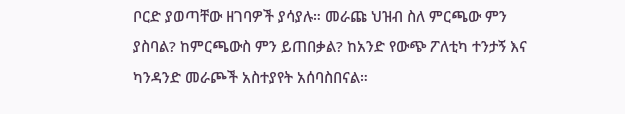ቦርድ ያወጣቸው ዘገባዎች ያሳያሉ። መራጩ ህዝብ ስለ ምርጫው ምን ያስባል? ከምርጫውስ ምን ይጠበቃል? ከአንድ የውጭ ፖለቲካ ተንታኝ እና ካንዳንድ መራጮች አስተያየት አሰባስበናል።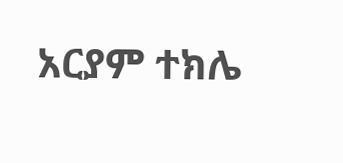አርያም ተክሌ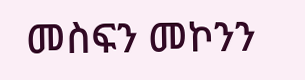መስፍን መኮንን